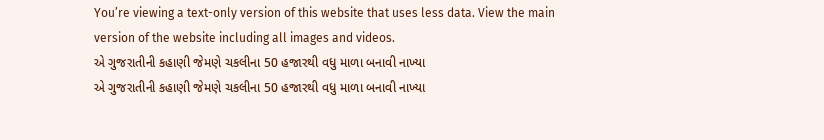You’re viewing a text-only version of this website that uses less data. View the main version of the website including all images and videos.
એ ગુજરાતીની કહાણી જેમણે ચકલીના 50 હજારથી વધુ માળા બનાવી નાખ્યા
એ ગુજરાતીની કહાણી જેમણે ચકલીના 50 હજારથી વધુ માળા બનાવી નાખ્યા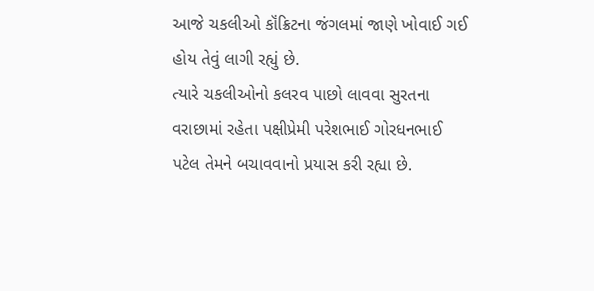આજે ચકલીઓ કૉંક્રિટના જંગલમાં જાણે ખોવાઈ ગઈ હોય તેવું લાગી રહ્યું છે.
ત્યારે ચકલીઓનો કલરવ પાછો લાવવા સુરતના વરાછામાં રહેતા પક્ષીપ્રેમી પરેશભાઈ ગોરધનભાઈ પટેલ તેમને બચાવવાનો પ્રયાસ કરી રહ્યા છે.